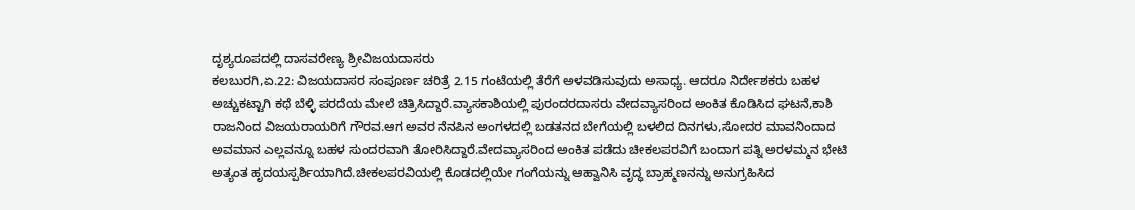ದೃಶ್ಯರೂಪದಲ್ಲಿ ದಾಸವರೇಣ್ಯ ಶ್ರೀವಿಜಯದಾಸರು
ಕಲಬುರಗಿ,ಏ.22: ವಿಜಯದಾಸರ ಸಂಪೂರ್ಣ ಚರಿತ್ರೆ 2.15 ಗಂಟೆಯಲ್ಲಿ ತೆರೆಗೆ ಅಳವಡಿಸುವುದು ಅಸಾಧ್ಯ. ಆದರೂ ನಿರ್ದೇಶಕರು ಬಹಳ ಅಚ್ಚುಕಟ್ಟಾಗಿ ಕಥೆ ಬೆಳ್ಳಿ ಪರದೆಯ ಮೇಲೆ ಚಿತ್ರಿಸಿದ್ದಾರೆ.ವ್ಯಾಸಕಾಶಿಯಲ್ಲಿ ಪುರಂದರದಾಸರು ವೇದವ್ಯಾಸರಿಂದ ಅಂಕಿತ ಕೊಡಿಸಿದ ಘಟನೆ,ಕಾಶಿ ರಾಜನಿಂದ ವಿಜಯರಾಯರಿಗೆ ಗೌರವ.ಆಗ ಅವರ ನೆನಪಿನ ಅಂಗಳದಲ್ಲಿ ಬಡತನದ ಬೇಗೆಯಲ್ಲಿ ಬಳಲಿದ ದಿನಗಳು,ಸೋದರ ಮಾವನಿಂದಾದ ಅವಮಾನ ಎಲ್ಲವನ್ನೂ ಬಹಳ ಸುಂದರವಾಗಿ ತೋರಿಸಿದ್ದಾರೆ.ವೇದವ್ಯಾಸರಿಂದ ಅಂಕಿತ ಪಡೆದು ಚೀಕಲಪರವಿಗೆ ಬಂದಾಗ ಪತ್ನಿ ಅರಳಮ್ಮನ ಭೇಟಿ ಅತ್ಯಂತ ಹೃದಯಸ್ಪರ್ಶಿಯಾಗಿದೆ.ಚೀಕಲಪರವಿಯಲ್ಲಿ ಕೊಡದಲ್ಲಿಯೇ ಗಂಗೆಯನ್ನು ಆಹ್ವಾನಿಸಿ ವೃದ್ಧ ಬ್ರಾಹ್ಮಣನನ್ನು ಅನುಗ್ರಹಿಸಿದ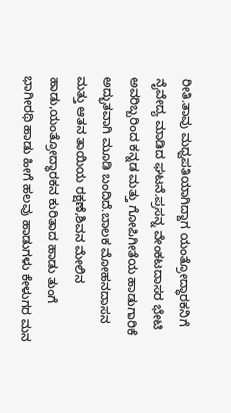ರೀತಿ.ತಾವು ಮಧ್ವಪತಿಯಾಗಿದ್ದಾಗ ಯಂತ್ರೋದ್ಧಾರಕನಿಗೆ ನೈವೇದ್ಯ ಮಾಡಿದ ಘಟನೆ.ಪ್ರಸನ್ನ ವೇಂಕಟದಾಸರ ಭೇಟಿ ಅವರಿಬ್ಬರಿಂದ ಕನ್ನಡ ಮತ್ತು ಗೋಪಿಗೀತೆಯ ಹಾಡುಗಾರಿಕೆ ಅದ್ಭುತವಾಗಿ ಮೂಡಿ ಬಂದಿದೆ.ಬಾಲಕ ಮೋಹನದಾಸನ ಮತ್ತು ಆತನ ತಾಯಿಯ ರಕ್ಷಣೆ,ಶಿವನ ಮೇಲಿನ ಹಾಡು,ಯಂತ್ರೋದ್ಧಾರಕನ ಕುರಿತಾದ ಹಾಡು ತುಂಗೆ ಭಾಗೀರಥಿ ಹಾಡು ಹೀಗೆ ಹಲವು ಹಾಡುಗಳು ಕೇಳುಗರ ಮನ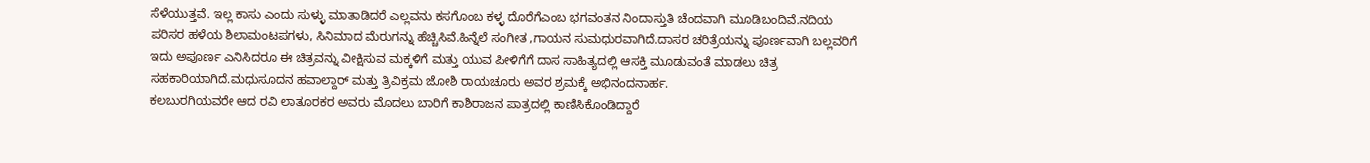ಸೆಳೆಯುತ್ತವೆ. ಇಲ್ಲ ಕಾಸು ಎಂದು ಸುಳ್ಳು ಮಾತಾಡಿದರೆ ಎಲ್ಲವನು ಕಸಗೊಂಬ ಕಳ್ಳ ದೊರೆಗೆಎಂಬ ಭಗವಂತನ ನಿಂದಾಸ್ತುತಿ ಚೆಂದವಾಗಿ ಮೂಡಿಬಂದಿವೆ.ನದಿಯ ಪರಿಸರ ಹಳೆಯ ಶಿಲಾಮಂಟಪಗಳು, ಸಿನಿಮಾದ ಮೆರುಗನ್ನು ಹೆಚ್ಚಿಸಿವೆ.ಹಿನ್ನೆಲೆ ಸಂಗೀತ ,ಗಾಯನ ಸುಮಧುರವಾಗಿದೆ.ದಾಸರ ಚರಿತ್ರೆಯನ್ನು ಪೂರ್ಣವಾಗಿ ಬಲ್ಲವರಿಗೆ ಇದು ಅಪೂರ್ಣ ಎನಿಸಿದರೂ ಈ ಚಿತ್ರವನ್ನು ವೀಕ್ಷಿಸುವ ಮಕ್ಕಳಿಗೆ ಮತ್ತು ಯುವ ಪೀಳಿಗೆಗೆ ದಾಸ ಸಾಹಿತ್ಯದಲ್ಲಿ ಆಸಕ್ತಿ ಮೂಡುವಂತೆ ಮಾಡಲು ಚಿತ್ರ ಸಹಕಾರಿಯಾಗಿದೆ.ಮಧುಸೂದನ ಹವಾಲ್ದಾರ್ ಮತ್ತು ತ್ರಿವಿಕ್ರಮ ಜೋಶಿ ರಾಯಚೂರು ಅವರ ಶ್ರಮಕ್ಕೆ ಅಭಿನಂದನಾರ್ಹ.
ಕಲಬುರಗಿಯವರೇ ಆದ ರವಿ ಲಾತೂರಕರ ಅವರು ಮೊದಲು ಬಾರಿಗೆ ಕಾಶಿರಾಜನ ಪಾತ್ರದಲ್ಲಿ ಕಾಣಿಸಿಕೊಂಡಿದ್ದಾರೆ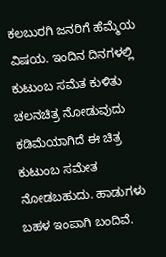ಕಲಬುರಗಿ ಜನರಿಗೆ ಹೆಮ್ಮೆಯ ವಿಷಯ. ಇಂದಿನ ದಿನಗಳಲ್ಲಿ ಕುಟುಂಬ ಸಮೆತ ಕುಳಿತು ಚಲನಚಿತ್ರ ನೋಡುವುದು ಕಡಿಮೆಯಾಗಿದೆ ಈ ಚಿತ್ರ ಕುಟುಂಬ ಸಮೇತ ನೋಡಬಹುದು. ಹಾಡುಗಳು ಬಹಳ ಇಂಪಾಗಿ ಬಂದಿವೆ.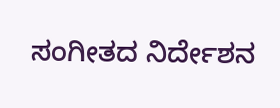ಸಂಗೀತದ ನಿರ್ದೇಶನ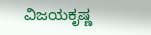ವಿಜಯಕೃಷ್ಣ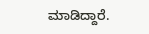ಮಾಡಿದ್ದಾರೆ.